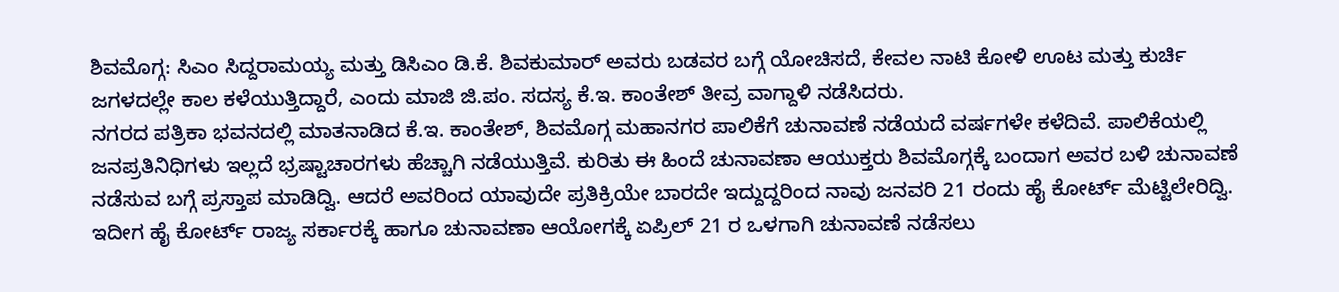ಶಿವಮೊಗ್ಗ: ಸಿಎಂ ಸಿದ್ದರಾಮಯ್ಯ ಮತ್ತು ಡಿಸಿಎಂ ಡಿ.ಕೆ. ಶಿವಕುಮಾರ್ ಅವರು ಬಡವರ ಬಗ್ಗೆ ಯೋಚಿಸದೆ, ಕೇವಲ ನಾಟಿ ಕೋಳಿ ಊಟ ಮತ್ತು ಕುರ್ಚಿ ಜಗಳದಲ್ಲೇ ಕಾಲ ಕಳೆಯುತ್ತಿದ್ದಾರೆ, ಎಂದು ಮಾಜಿ ಜಿ.ಪಂ. ಸದಸ್ಯ ಕೆ.ಇ. ಕಾಂತೇಶ್ ತೀವ್ರ ವಾಗ್ದಾಳಿ ನಡೆಸಿದರು.
ನಗರದ ಪತ್ರಿಕಾ ಭವನದಲ್ಲಿ ಮಾತನಾಡಿದ ಕೆ.ಇ. ಕಾಂತೇಶ್, ಶಿವಮೊಗ್ಗ ಮಹಾನಗರ ಪಾಲಿಕೆಗೆ ಚುನಾವಣೆ ನಡೆಯದೆ ವರ್ಷಗಳೇ ಕಳೆದಿವೆ. ಪಾಲಿಕೆಯಲ್ಲಿ ಜನಪ್ರತಿನಿಧಿಗಳು ಇಲ್ಲದೆ ಭ್ರಷ್ಟಾಚಾರಗಳು ಹೆಚ್ಚಾಗಿ ನಡೆಯುತ್ತಿವೆ. ಕುರಿತು ಈ ಹಿಂದೆ ಚುನಾವಣಾ ಆಯುಕ್ತರು ಶಿವಮೊಗ್ಗಕ್ಕೆ ಬಂದಾಗ ಅವರ ಬಳಿ ಚುನಾವಣೆ ನಡೆಸುವ ಬಗ್ಗೆ ಪ್ರಸ್ತಾಪ ಮಾಡಿದ್ವಿ. ಆದರೆ ಅವರಿಂದ ಯಾವುದೇ ಪ್ರತಿಕ್ರಿಯೇ ಬಾರದೇ ಇದ್ದುದ್ದರಿಂದ ನಾವು ಜನವರಿ 21 ರಂದು ಹೈ ಕೋರ್ಟ್ ಮೆಟ್ಟಿಲೇರಿದ್ವಿ. ಇದೀಗ ಹೈ ಕೋರ್ಟ್ ರಾಜ್ಯ ಸರ್ಕಾರಕ್ಕೆ ಹಾಗೂ ಚುನಾವಣಾ ಆಯೋಗಕ್ಕೆ ಏಪ್ರಿಲ್ 21 ರ ಒಳಗಾಗಿ ಚುನಾವಣೆ ನಡೆಸಲು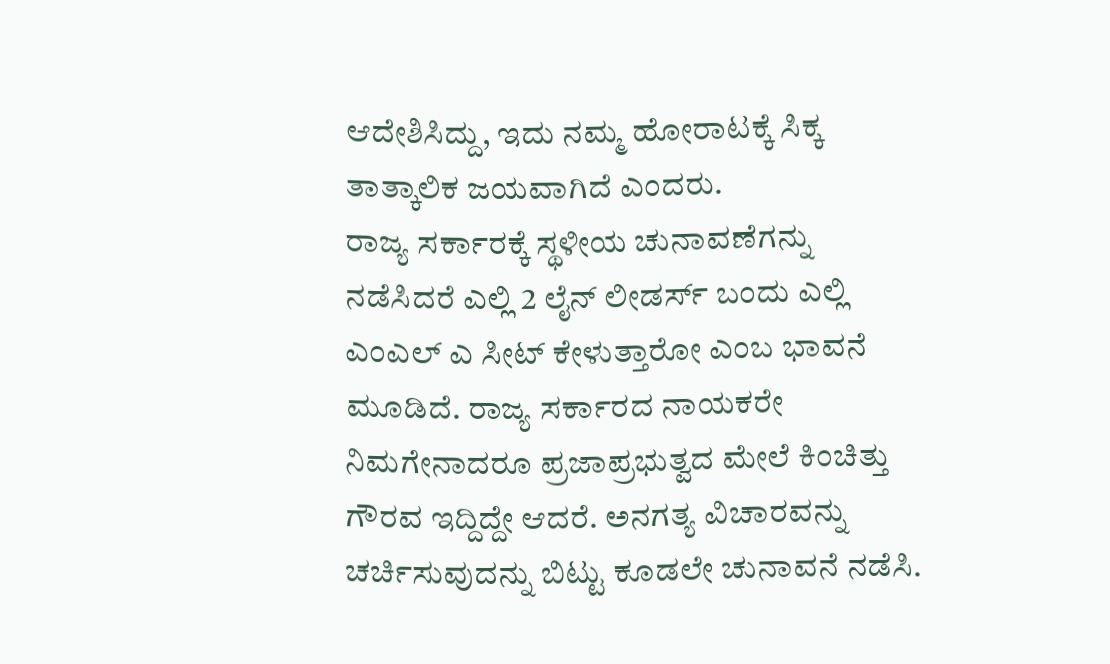ಆದೇಶಿಸಿದ್ದು, ಇದು ನಮ್ಮ ಹೋರಾಟಕ್ಕೆ ಸಿಕ್ಕ ತಾತ್ಕಾಲಿಕ ಜಯವಾಗಿದೆ ಎಂದರು.
ರಾಜ್ಯ ಸರ್ಕಾರಕ್ಕೆ ಸ್ಥಳೀಯ ಚುನಾವಣೆಗನ್ನು ನಡೆಸಿದರೆ ಎಲ್ಲಿ 2 ಲೈನ್ ಲೀಡರ್ಸ್ ಬಂದು ಎಲ್ಲಿ ಎಂಎಲ್ ಎ ಸೀಟ್ ಕೇಳುತ್ತಾರೋ ಎಂಬ ಭಾವನೆ ಮೂಡಿದೆ. ರಾಜ್ಯ ಸರ್ಕಾರದ ನಾಯಕರೇ ನಿಮಗೇನಾದರೂ ಪ್ರಜಾಪ್ರಭುತ್ವದ ಮೇಲೆ ಕಿಂಚಿತ್ತು ಗೌರವ ಇದ್ದಿದ್ದೇ ಆದರೆ. ಅನಗತ್ಯ ವಿಚಾರವನ್ನು ಚರ್ಚಿಸುವುದನ್ನು ಬಿಟ್ಟು ಕೂಡಲೇ ಚುನಾವನೆ ನಡೆಸಿ.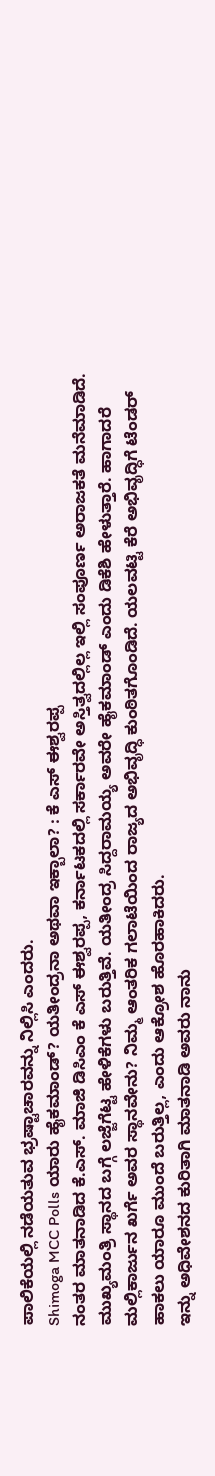ಪಾಲಿಕೆಯಲ್ಲಿ ನಡೆಯತುವ ಭ್ರಷ್ಟಾಚಾರವನ್ನು ನಿಲ್ಲಿಸಿ ಎಂದರು.
Shimoga MCC Polls ಯಾರು ಹೈಕಮಾಂಡ್? ಯತೀಂದ್ರನಾ ಅಥವಾ ಇಕ್ಬಾಲಾ? : ಕೆ ಎಸ್ ಈಶ್ವರಪ್ಪ
ನಂತರ ಮಾತನಾಡಿದ ಕೆ.ಎಸ್. ಮಾಜಿ ಡಿಸಿಎಂ ಕೆ ಎಸ್ ಈಶ್ವರಪ್ಪ, ಕರ್ನಾಟಕದಲ್ಲಿ ಸರ್ಕಾರವೇ ಅಸ್ತಿತ್ವದಲ್ಲಿಲ್ಲ ಇಲ್ಲಿ ಸಂಪೂರ್ಣ ಅರಾಜಕತೆ ಮನೆಮಾಡಿದೆ. ಮುಖ್ಯಮಂತ್ರಿ ಸ್ಥಾನದ ಬಗ್ಗೆ ಲಜ್ಜೆಗೆಟ್ಟ ಹೇಳಿಕೆಗಳು ಬರುತ್ತಿವೆ. ಯತೀಂದ್ರ ಸಿದ್ದರಾಮಯ್ಯ ಅವರೇ ಹೈಕಮಾಂಡ್ ಎಂದು ಡಿಕೆಶಿ ಹೇಳುತ್ತಾರೆ. ಹಾಗಾದರೆ ಮಲ್ಲಿಕಾರ್ಜುನ ಖರ್ಗೆ ಅವರ ಸ್ಥಾನವೇನು? ನಿಮ್ಮ ಆಂತರಿಕ ಗಲಾಟೆಯಿಂದ ರಾಜ್ಯದ ಅಭಿವೃದ್ಧಿ ಕುಂಠಿತಗೊಂಡಿದೆ. ಯಲವಟ್ಟಿ ಕೆರೆ ಅಭಿವೃದ್ಧಿಗೆ ಟೆಂಡರ್ ಹಾಕಲು ಯಾರೂ ಮುಂದೆ ಬರುತ್ತಿಲ್ಲ, ಎಂದು ಆಕ್ರೋಶ ಹೊರಹಾಕಿದರು.
ಇನ್ನು ಅಧಿವೇಶನದ ಕುರಿತಾಗಿ ಮಾತನಾಡಿ ಅವರು ನಾನು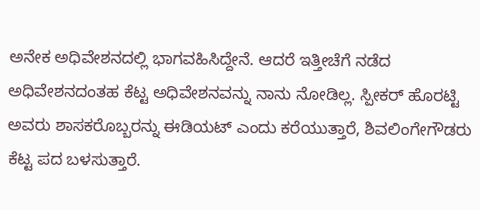ಅನೇಕ ಅಧಿವೇಶನದಲ್ಲಿ ಭಾಗವಹಿಸಿದ್ದೇನೆ. ಆದರೆ ಇತ್ತೀಚೆಗೆ ನಡೆದ ಅಧಿವೇಶನದಂತಹ ಕೆಟ್ಟ ಅಧಿವೇಶನವನ್ನು ನಾನು ನೋಡಿಲ್ಲ. ಸ್ಪೀಕರ್ ಹೊರಟ್ಟಿ ಅವರು ಶಾಸಕರೊಬ್ಬರನ್ನು ಈಡಿಯಟ್ ಎಂದು ಕರೆಯುತ್ತಾರೆ, ಶಿವಲಿಂಗೇಗೌಡರು ಕೆಟ್ಟ ಪದ ಬಳಸುತ್ತಾರೆ.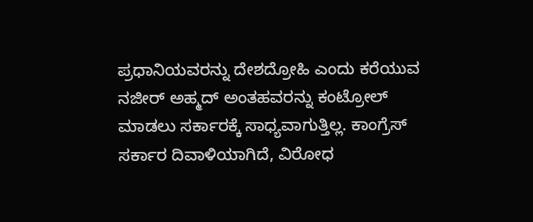ಪ್ರಧಾನಿಯವರನ್ನು ದೇಶದ್ರೋಹಿ ಎಂದು ಕರೆಯುವ ನಜೀರ್ ಅಹ್ಮದ್ ಅಂತಹವರನ್ನು ಕಂಟ್ರೋಲ್ ಮಾಡಲು ಸರ್ಕಾರಕ್ಕೆ ಸಾಧ್ಯವಾಗುತ್ತಿಲ್ಲ. ಕಾಂಗ್ರೆಸ್ ಸರ್ಕಾರ ದಿವಾಳಿಯಾಗಿದೆ, ವಿರೋಧ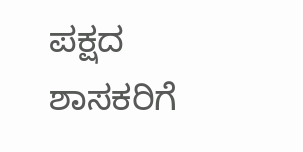ಪಕ್ಷದ ಶಾಸಕರಿಗೆ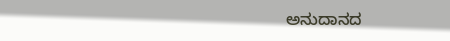ಅನುದಾನದ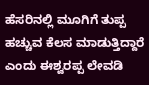ಹೆಸರಿನಲ್ಲಿ ಮೂಗಿಗೆ ತುಪ್ಪ ಹಚ್ಚುವ ಕೆಲಸ ಮಾಡುತ್ತಿದ್ದಾರೆ ಎಂದು ಈಶ್ವರಪ್ಪ ಲೇವಡಿ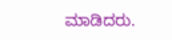ಮಾಡಿದರು.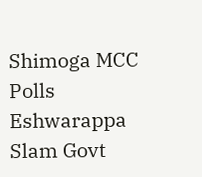Shimoga MCC Polls Eshwarappa Slam Govt